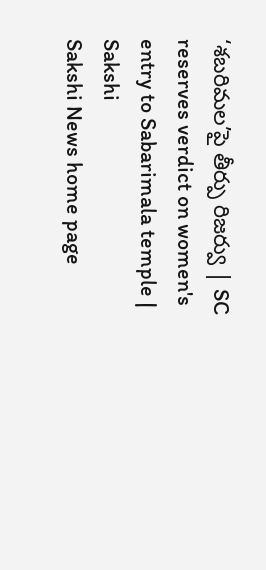‘శబరిమల’పై తీర్పు రిజర్వు | SC reserves verdict on women's entry to Sabarimala temple | Sakshi
Sakshi News home page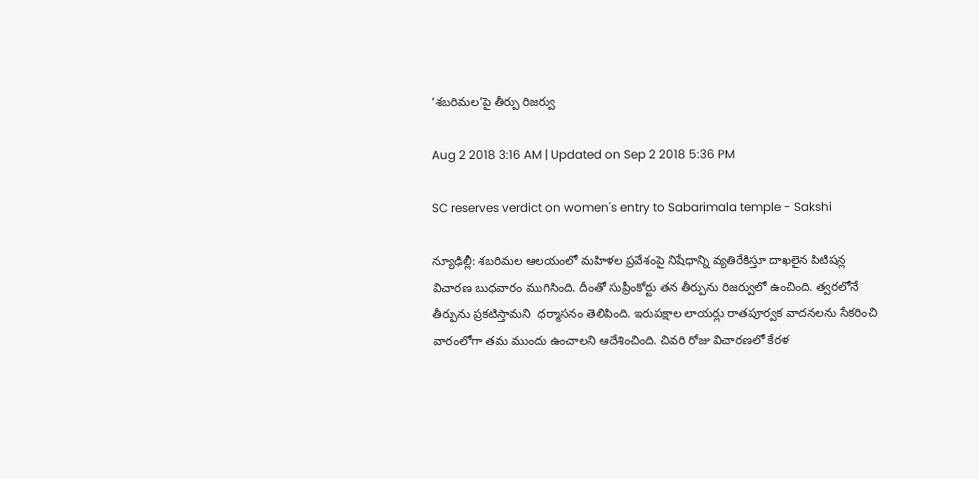‘శబరిమల’పై తీర్పు రిజర్వు

Aug 2 2018 3:16 AM | Updated on Sep 2 2018 5:36 PM

SC reserves verdict on women's entry to Sabarimala temple - Sakshi

న్యూఢిల్లీ: శబరిమల ఆలయంలో మహిళల ప్రవేశంపై నిషేధాన్ని వ్యతిరేకిస్తూ దాఖలైన పిటిషన్ల విచారణ బుధవారం ముగిసింది. దీంతో సుప్రీంకోర్టు తన తీర్పును రిజర్వులో ఉంచింది. త్వరలోనే తీర్పును ప్రకటిస్తామని  ధర్మాసనం తెలిపింది. ఇరుపక్షాల లాయర్లు రాతపూర్వక వాదనలను సేకరించి వారంలోగా తమ ముందు ఉంచాలని ఆదేశించింది. చివరి రోజు విచారణలో కేరళ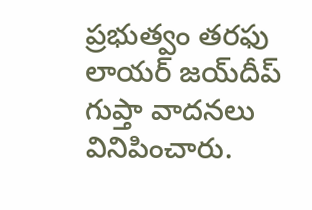ప్రభుత్వం తరఫు లాయర్‌ జయ్‌దీప్‌ గుప్తా వాదనలు వినిపించారు.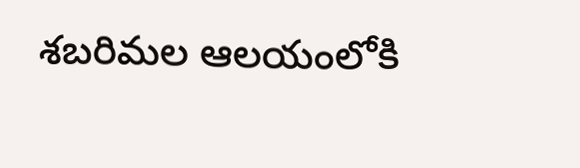శబరిమల ఆలయంలోకి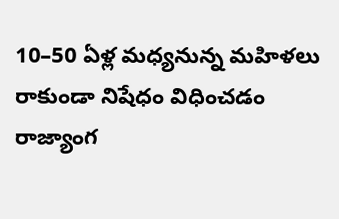10–50 ఏళ్ల మధ్యనున్న మహిళలు రాకుండా నిషేధం విధించడం రాజ్యాంగ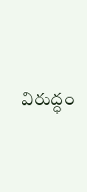విరుద్ధం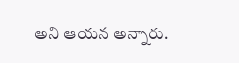అని ఆయన అన్నారు.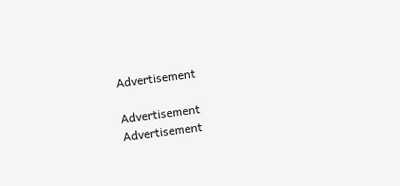Advertisement

Advertisement
Advertisement